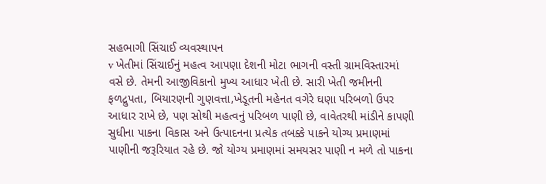સહભાગી સિંચાઈ વ્યવસ્થાપન
v ખેતીમાં સિંચાઈનું મહત્વ આપણા દેશની મોટા ભાગની વસ્તી ગ્રામવિસ્તારમાં વસે છે. તેમની આજીવિકાનો મુખ્ય આધાર ખેતી છે. સારી ખેતી જમીનની ફળદ્રુપતા, બિયારણની ગુણવત્તા,ખેડૂતની મહેનત વગેરે ઘણા પરિબળો ઉપર આધાર રાખે છે, પણ સોથી મહત્વનું પરિબળ પાણી છે, વાવેતરથી માંડીને કાપણી સુધીના પાકના વિકાસ અને ઉત્પાદનના પ્રત્યેક તબક્કે પાકને યોગ્ય પ્રમાણમાં પાણીની જરૂરિયાત રહે છે. જો યોગ્ય પ્રમાણમાં સમયસર પાણી ન મળે તો પાકના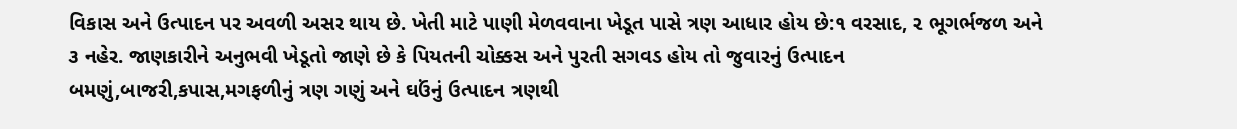વિકાસ અને ઉત્પાદન પર અવળી અસર થાય છે. ખેતી માટે પાણી મેળવવાના ખેડૂત પાસે ત્રણ આધાર હોય છે:૧ વરસાદ, ૨ ભૂગર્ભજળ અને ૩ નહેર. જાણકારીને અનુભવી ખેડૂતો જાણે છે કે પિયતની ચોક્કસ અને પુરતી સગવડ હોય તો જુવારનું ઉત્પાદન બમણું,બાજરી,કપાસ,મગફળીનું ત્રણ ગણું અને ઘઉંનું ઉત્પાદન ત્રણથી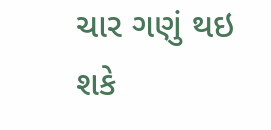ચાર ગણું થઇ શકે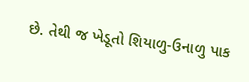છે. તેથી જ ખેડૂતો શિયાળુ-ઉનાળુ પાક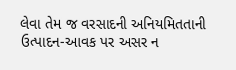લેવા તેમ જ વરસાદની અનિયમિતતાની ઉત્પાદન-આવક પર અસર ન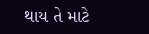થાય તે માટે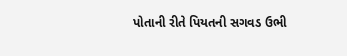પોતાની રીતે પિયતની સગવડ ઉભી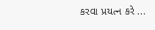કરવા પ્રયત્ન કરે ...